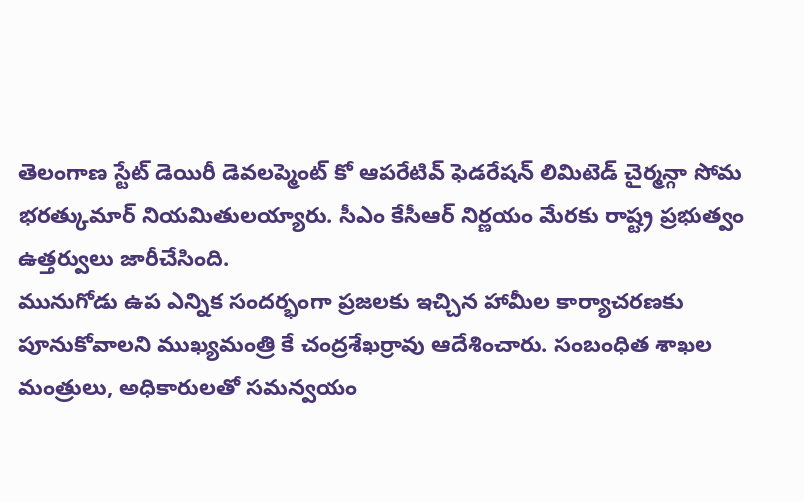తెలంగాణ స్టేట్ డెయిరీ డెవలప్మెంట్ కో ఆపరేటివ్ ఫెడరేషన్ లిమిటెడ్ చైర్మన్గా సోమ భరత్కుమార్ నియమితులయ్యారు. సీఎం కేసీఆర్ నిర్ణయం మేరకు రాష్ట్ర ప్రభుత్వం ఉత్తర్వులు జారీచేసింది.
మునుగోడు ఉప ఎన్నిక సందర్భంగా ప్రజలకు ఇచ్చిన హామీల కార్యాచరణకు పూనుకోవాలని ముఖ్యమంత్రి కే చంద్రశేఖర్రావు ఆదేశించారు. సంబంధిత శాఖల మంత్రులు, అధికారులతో సమన్వయం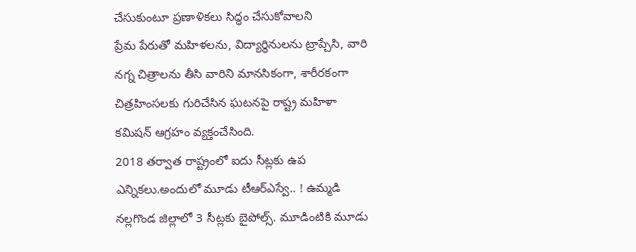చేసుకుంటూ ప్రణాళికలు సిద్ధం చేసుకోవాలని
ప్రేమ పేరుతో మహిళలను, విద్యార్థినులను ట్రాప్చేసి, వారి నగ్న చిత్రాలను తీసి వారిని మానసికంగా, శారీరకంగా చిత్రహింసలకు గురిచేసిన ఘటనపై రాష్ట్ర మహిళా కమిషన్ ఆగ్రహం వ్యక్తంచేసింది.
2018 తర్వాత రాష్ట్రంలో ఐదు సీట్లకు ఉప ఎన్నికలు.అందులో మూడు టీఆర్ఎస్వే.. ! ఉమ్మడి నల్లగొండ జిల్లాలో 3 సీట్లకు బైపోల్స్. మూడింటికి మూడు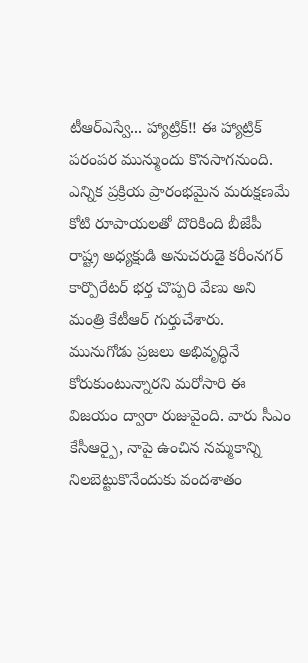టీఆర్ఎస్వే... హ్యాట్రిక్!! ఈ హ్యాట్రిక్ పరంపర మున్ముందు కొనసాగనుంది.
ఎన్నిక ప్రక్రియ ప్రారంభమైన మరుక్షణమే కోటి రూపాయలతో దొరికింది బీజేపీ రాష్ట్ర అధ్యక్షుడి అనుచరుడై కరీంనగర్ కార్పొరేటర్ భర్త చొప్పరి వేణు అని మంత్రి కేటీఆర్ గుర్తుచేశారు.
మునుగోడు ప్రజలు అభివృద్ధినే కోరుకుంటున్నారని మరోసారి ఈ విజయం ద్వారా రుజువైంది. వారు సీఎం కేసీఆర్పై, నాపై ఉంచిన నమ్మకాన్ని నిలబెట్టుకొనేందుకు వందశాతం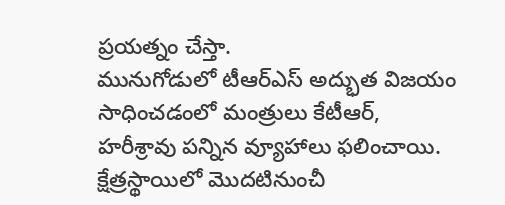ప్రయత్నం చేస్తా.
మునుగోడులో టీఆర్ఎస్ అద్భుత విజయం సాధించడంలో మంత్రులు కేటీఆర్, హరీశ్రావు పన్నిన వ్యూహాలు ఫలించాయి. క్షేత్రస్థాయిలో మొదటినుంచీ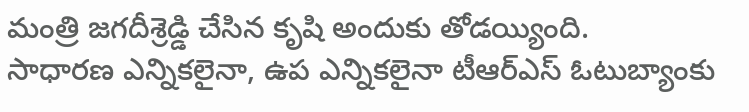మంత్రి జగదీశ్రెడ్డి చేసిన కృషి అందుకు తోడయ్యింది.
సాధారణ ఎన్నికలైనా, ఉప ఎన్నికలైనా టీఆర్ఎస్ ఓటుబ్యాంకు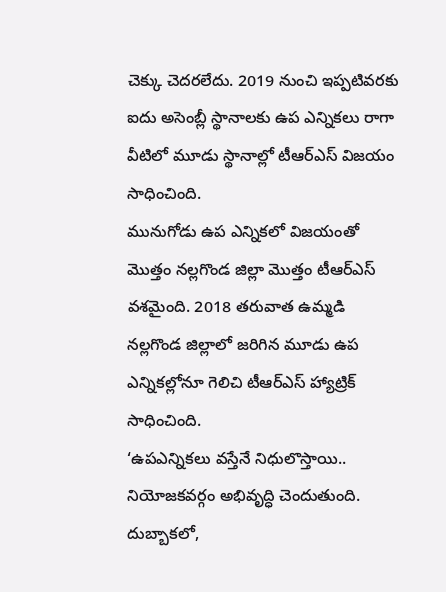చెక్కు చెదరలేదు. 2019 నుంచి ఇప్పటివరకు ఐదు అసెంబ్లీ స్థానాలకు ఉప ఎన్నికలు రాగా వీటిలో మూడు స్థానాల్లో టీఆర్ఎస్ విజయం సాధించింది.
మునుగోడు ఉప ఎన్నికలో విజయంతో మొత్తం నల్లగొండ జిల్లా మొత్తం టీఆర్ఎస్ వశమైంది. 2018 తరువాత ఉమ్మడి నల్లగొండ జిల్లాలో జరిగిన మూడు ఉప ఎన్నికల్లోనూ గెలిచి టీఆర్ఎస్ హ్యాట్రిక్ సాధించింది.
‘ఉపఎన్నికలు వస్తేనే నిధులొస్తాయి.. నియోజకవర్గం అభివృద్ధి చెందుతుంది. దుబ్బాకలో,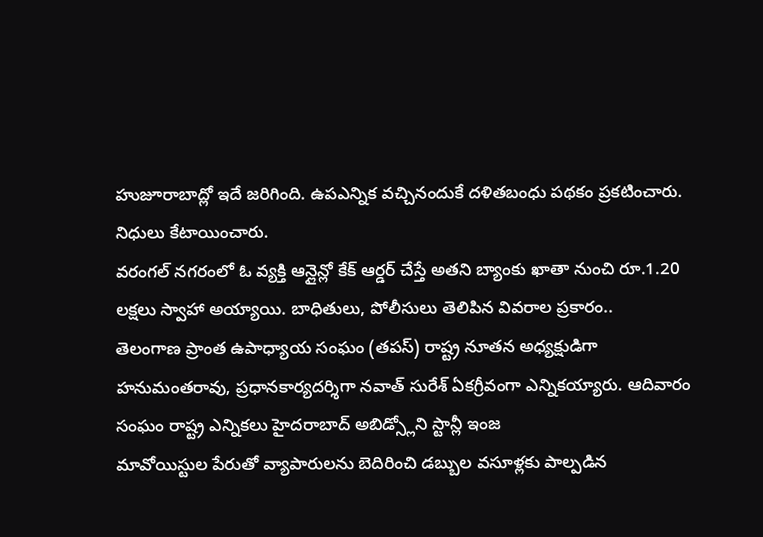హుజూరాబాద్లో ఇదే జరిగింది. ఉపఎన్నిక వచ్చినందుకే దళితబంధు పథకం ప్రకటించారు. నిధులు కేటాయించారు.
వరంగల్ నగరంలో ఓ వ్యక్తి ఆన్లైన్లో కేక్ ఆర్డర్ చేస్తే అతని బ్యాంకు ఖాతా నుంచి రూ.1.20 లక్షలు స్వాహా అయ్యాయి. బాధితులు, పోలీసులు తెలిపిన వివరాల ప్రకారం..
తెలంగాణ ప్రాంత ఉపాధ్యాయ సంఘం (తపస్) రాష్ట్ర నూతన అధ్యక్షుడిగా హనుమంతరావు, ప్రధానకార్యదర్శిగా నవాత్ సురేశ్ ఏకగ్రీవంగా ఎన్నికయ్యారు. ఆదివారం సంఘం రాష్ట్ర ఎన్నికలు హైదరాబాద్ అబిడ్స్లోని స్టాన్లీ ఇంజ
మావోయిస్టుల పేరుతో వ్యాపారులను బెదిరించి డబ్బుల వసూళ్లకు పాల్పడిన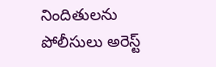నిందితులను పోలీసులు అరెస్ట్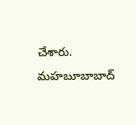చేశారు. మహబూబాబాద్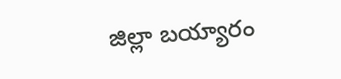జిల్లా బయ్యారం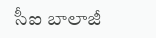సీఐ బాలాజీ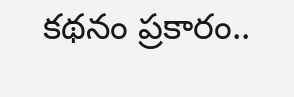కథనం ప్రకారం..